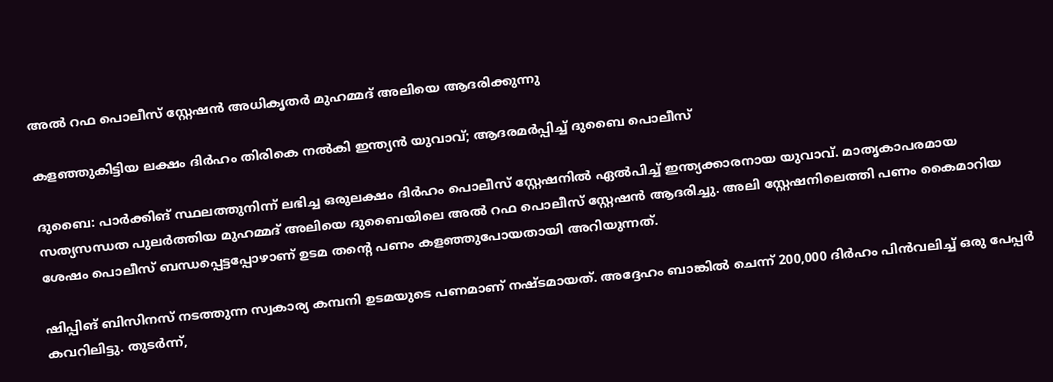അൽ റഫ പൊലീസ് സ്റ്റേഷൻ അധികൃതർ മുഹമ്മദ് അലിയെ ആദരിക്കുന്നു

കളഞ്ഞുകിട്ടിയ ലക്ഷം ദിർഹം തിരികെ നൽകി ഇന്ത്യൻ യുവാവ്; ആദരമർപ്പിച്ച് ദുബൈ പൊലീസ്

ദുബൈ: പാർക്കിങ് സ്ഥലത്തുനിന്ന് ലഭിച്ച ഒരുലക്ഷം ദിർഹം പൊലീസ് സ്റ്റേഷനിൽ ഏൽപിച്ച് ഇന്ത്യക്കാരനായ യുവാവ്. മാതൃകാപരമായ സത്യസന്ധത പുലർത്തിയ മുഹമ്മദ് അലിയെ ദുബൈയിലെ അൽ റഫ പൊലീസ് സ്റ്റേഷൻ ആദരിച്ചു. അലി സ്റ്റേഷനിലെത്തി പണം കൈമാറിയ ശേഷം പൊലീസ് ബന്ധപ്പെട്ടപ്പോഴാണ് ഉടമ തന്‍റെ പണം കളഞ്ഞുപോയതായി അറിയുന്നത്.

ഷിപ്പിങ് ബിസിനസ് നടത്തുന്ന സ്വകാര്യ കമ്പനി ഉടമയുടെ പണമാണ് നഷ്ടമായത്. അദ്ദേഹം ബാങ്കിൽ ചെന്ന് 200,000 ദിർഹം പിൻവലിച്ച് ഒരു പേപ്പർ കവറിലിട്ടു. തുടർന്ന്,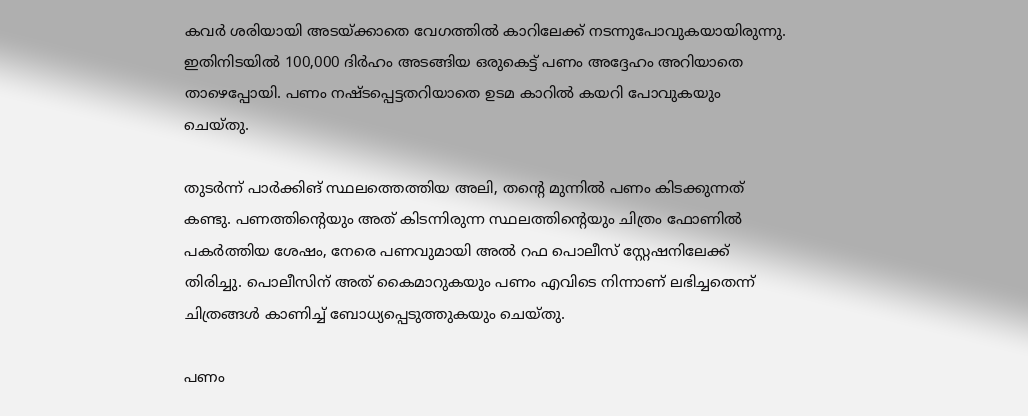കവർ ശരിയായി അടയ്ക്കാതെ വേഗത്തിൽ കാറിലേക്ക് നടന്നുപോവുകയായിരുന്നു. ഇതിനിടയിൽ 100,000 ദിർഹം അടങ്ങിയ ഒരുകെട്ട് പണം അദ്ദേഹം അറിയാതെ താഴെപ്പോയി. പണം നഷ്ടപ്പെട്ടതറിയാതെ ഉടമ കാറിൽ കയറി പോവുകയും ചെയ്തു.

തുടർന്ന് പാർക്കിങ് സ്ഥലത്തെത്തിയ അലി, തന്റെ മുന്നിൽ പണം കിടക്കുന്നത് കണ്ടു. പണത്തിന്റെയും അത് കിടന്നിരുന്ന സ്ഥലത്തിന്റെയും ചിത്രം ഫോണിൽ പകർത്തിയ ശേഷം, നേരെ പണവുമായി അൽ റഫ പൊലീസ് സ്റ്റേഷനിലേക്ക് തിരിച്ചു. പൊലീസിന് അത് കൈമാറുകയും പണം എവിടെ നിന്നാണ് ലഭിച്ചതെന്ന് ചിത്രങ്ങൾ കാണിച്ച് ബോധ്യപ്പെടുത്തുകയും ചെയ്തു.

പണം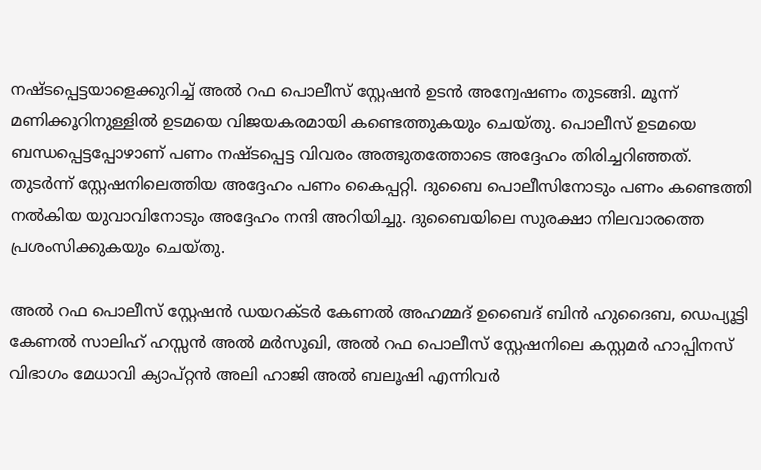നഷ്ടപ്പെട്ടയാളെക്കുറിച്ച് അൽ റഫ പൊലീസ് സ്റ്റേഷൻ ഉടൻ അന്വേഷണം തുടങ്ങി. മൂന്ന് മണിക്കൂറിനുള്ളിൽ ഉടമയെ വിജയകരമായി കണ്ടെത്തുകയും ചെയ്തു. പൊലീസ് ഉടമയെ ബന്ധപ്പെട്ടപ്പോഴാണ് പണം നഷ്ടപ്പെട്ട വിവരം അത്ഭുതത്തോടെ അദ്ദേഹം തിരിച്ചറിഞ്ഞത്. തുടർന്ന് സ്റ്റേഷനിലെത്തിയ അദ്ദേഹം പണം കൈപ്പറ്റി. ദുബൈ പൊലീസിനോടും പണം കണ്ടെത്തി നൽകിയ യുവാവിനോടും അദ്ദേഹം നന്ദി അറിയിച്ചു. ദുബൈയിലെ സുരക്ഷാ നിലവാരത്തെ പ്രശംസിക്കുകയും ചെയ്തു.

അൽ റഫ പൊലീസ് സ്റ്റേഷൻ ഡയറക്ടർ കേണൽ അഹമ്മദ് ഉബൈദ് ബിൻ ഹുദൈബ, ഡെപ്യൂട്ടി കേണൽ സാലിഹ് ഹസ്സൻ അൽ മർസൂഖി, അൽ റഫ പൊലീസ് സ്റ്റേഷനിലെ കസ്റ്റമർ ഹാപ്പിനസ് വിഭാഗം മേധാവി ക്യാപ്റ്റൻ അലി ഹാജി അൽ ബലൂഷി എന്നിവർ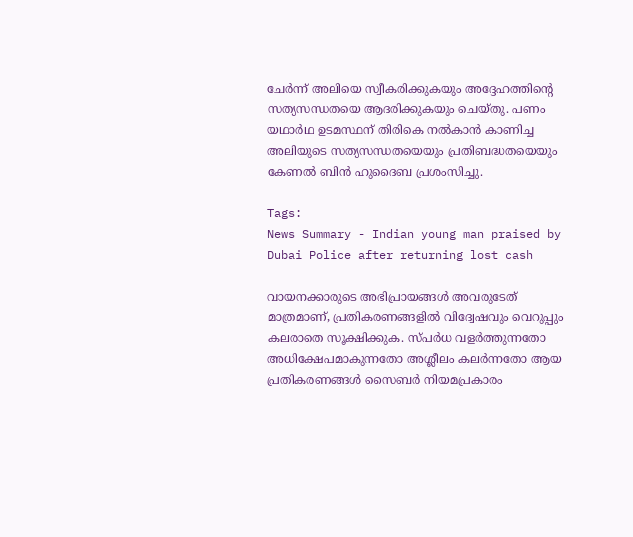ചേർന്ന് അലിയെ സ്വീകരിക്കുകയും അദ്ദേഹത്തിന്റെ സത്യസന്ധതയെ ആദരിക്കുകയും ചെയ്തു. പണം യഥാർഥ ഉടമസ്ഥന് തിരികെ നൽകാൻ കാണിച്ച അലിയുടെ സത്യസന്ധതയെയും പ്രതിബദ്ധതയെയും കേണൽ ബിൻ ഹുദൈബ പ്രശംസിച്ചു.

Tags:
News Summary - Indian young man praised by Dubai Police after returning lost cash

വായനക്കാരുടെ അഭിപ്രായങ്ങള്‍ അവരുടേത് മാത്രമാണ്, പ്രതികരണങ്ങളിൽ വിദ്വേഷവും വെറുപ്പും കലരാതെ സൂക്ഷിക്കുക. സ്പർധ വളർത്തുന്നതോ അധിക്ഷേപമാകുന്നതോ അശ്ലീലം കലർന്നതോ ആയ പ്രതികരണങ്ങൾ സൈബർ നിയമപ്രകാരം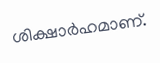ശിക്ഷാർഹമാണ്.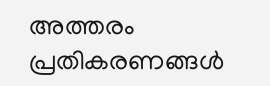അത്തരം പ്രതികരണങ്ങൾ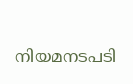നിയമനടപടി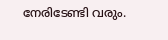നേരിടേണ്ടി വരും.